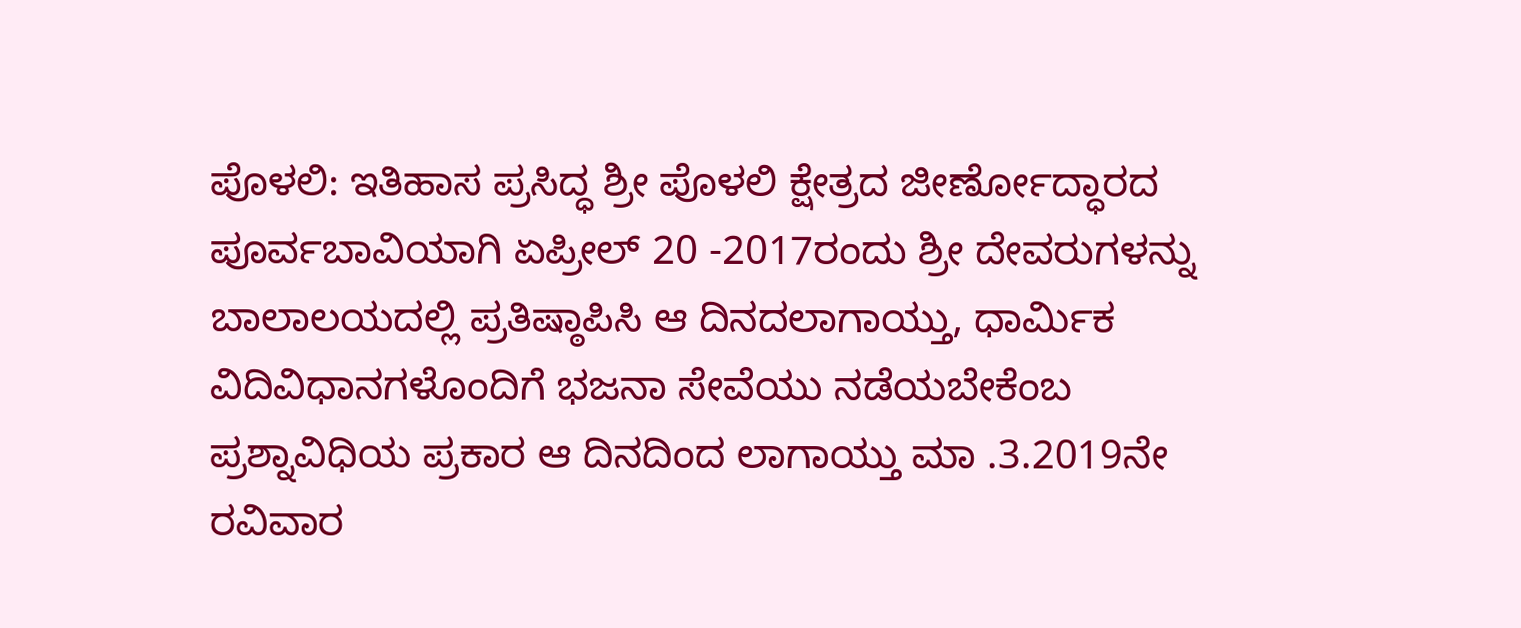ಪೊಳಲಿ: ಇತಿಹಾಸ ಪ್ರಸಿದ್ಧ ಶ್ರೀ ಪೊಳಲಿ ಕ್ಷೇತ್ರದ ಜೀರ್ಣೋದ್ಧಾರದ ಪೂರ್ವಬಾವಿಯಾಗಿ ಏಪ್ರೀಲ್ 20 -2017ರಂದು ಶ್ರೀ ದೇವರುಗಳನ್ನು ಬಾಲಾಲಯದಲ್ಲಿ ಪ್ರತಿಷ್ಠಾಪಿಸಿ ಆ ದಿನದಲಾಗಾಯ್ತು, ಧಾರ್ಮಿಕ ವಿದಿವಿಧಾನಗಳೊಂದಿಗೆ ಭಜನಾ ಸೇವೆಯು ನಡೆಯಬೇಕೆಂಬ ಪ್ರಶ್ನಾವಿಧಿಯ ಪ್ರಕಾರ ಆ ದಿನದಿಂದ ಲಾಗಾಯ್ತು ಮಾ .3.2019ನೇ ರವಿವಾರ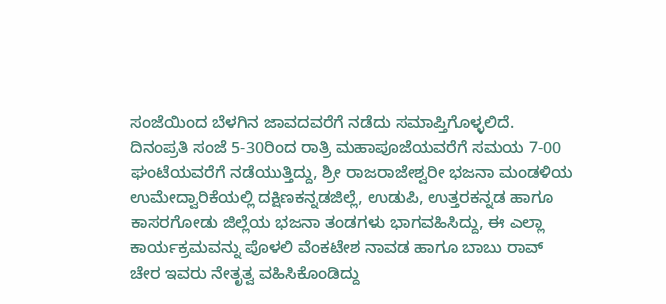ಸಂಜೆಯಿಂದ ಬೆಳಗಿನ ಜಾವದವರೆಗೆ ನಡೆದು ಸಮಾಪ್ತಿಗೊಳ್ಳಲಿದೆ.
ದಿನಂಪ್ರತಿ ಸಂಜೆ 5-30ರಿಂದ ರಾತ್ರಿ ಮಹಾಪೂಜೆಯವರೆಗೆ ಸಮಯ 7-00 ಘಂಟೆಯವರೆಗೆ ನಡೆಯುತ್ತಿದ್ದು, ಶ್ರೀ ರಾಜರಾಜೇಶ್ವರೀ ಭಜನಾ ಮಂಡಳಿಯ ಉಮೇದ್ವಾರಿಕೆಯಲ್ಲಿ ದಕ್ಷಿಣಕನ್ನಡಜಿಲ್ಲೆ, ಉಡುಪಿ, ಉತ್ತರಕನ್ನಡ ಹಾಗೂ ಕಾಸರಗೋಡು ಜಿಲ್ಲೆಯ ಭಜನಾ ತಂಡಗಳು ಭಾಗವಹಿಸಿದ್ದು, ಈ ಎಲ್ಲಾ ಕಾರ್ಯಕ್ರಮವನ್ನು ಪೊಳಲಿ ವೆಂಕಟೇಶ ನಾವಡ ಹಾಗೂ ಬಾಬು ರಾವ್ ಚೇರ ಇವರು ನೇತೃತ್ವ ವಹಿಸಿಕೊಂಡಿದ್ದು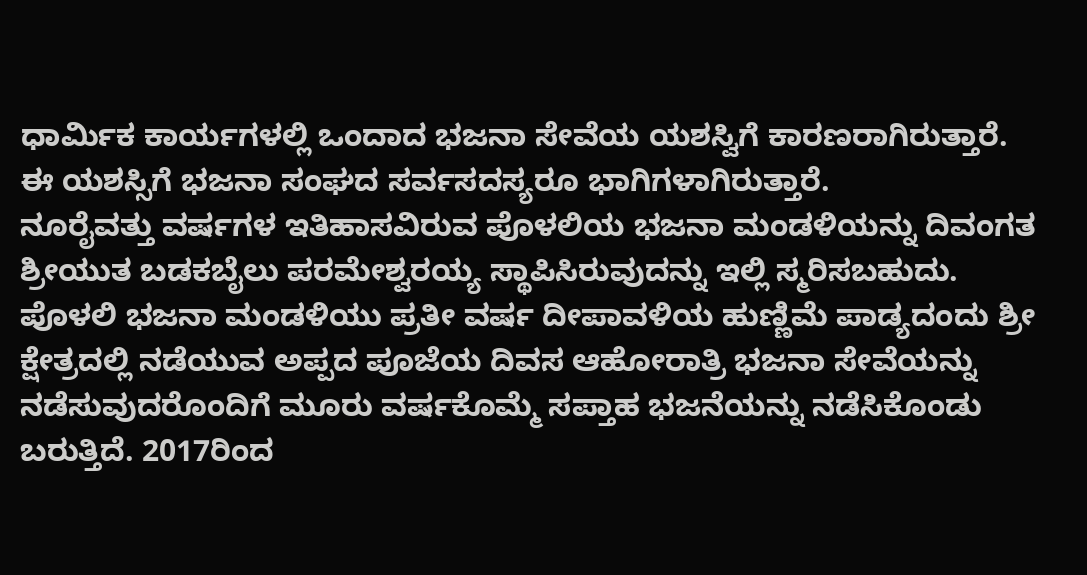ಧಾರ್ಮಿಕ ಕಾರ್ಯಗಳಲ್ಲಿ ಒಂದಾದ ಭಜನಾ ಸೇವೆಯ ಯಶಸ್ವಿಗೆ ಕಾರಣರಾಗಿರುತ್ತಾರೆ. ಈ ಯಶಸ್ಸಿಗೆ ಭಜನಾ ಸಂಘದ ಸರ್ವಸದಸ್ಯರೂ ಭಾಗಿಗಳಾಗಿರುತ್ತಾರೆ.
ನೂರೈವತ್ತು ವರ್ಷಗಳ ಇತಿಹಾಸವಿರುವ ಪೊಳಲಿಯ ಭಜನಾ ಮಂಡಳಿಯನ್ನು ದಿವಂಗತ ಶ್ರೀಯುತ ಬಡಕಬೈಲು ಪರಮೇಶ್ವರಯ್ಯ ಸ್ಥಾಪಿಸಿರುವುದನ್ನು ಇಲ್ಲಿ ಸ್ಮರಿಸಬಹುದು. ಪೊಳಲಿ ಭಜನಾ ಮಂಡಳಿಯು ಪ್ರತೀ ವರ್ಷ ದೀಪಾವಳಿಯ ಹುಣ್ಣಿಮೆ ಪಾಡ್ಯದಂದು ಶ್ರೀ ಕ್ಷೇತ್ರದಲ್ಲಿ ನಡೆಯುವ ಅಪ್ಪದ ಪೂಜೆಯ ದಿವಸ ಆಹೋರಾತ್ರಿ ಭಜನಾ ಸೇವೆಯನ್ನು ನಡೆಸುವುದರೊಂದಿಗೆ ಮೂರು ವರ್ಷಕೊಮ್ಮೆ ಸಪ್ತಾಹ ಭಜನೆಯನ್ನು ನಡೆಸಿಕೊಂಡು ಬರುತ್ತಿದೆ. 2017ರಿಂದ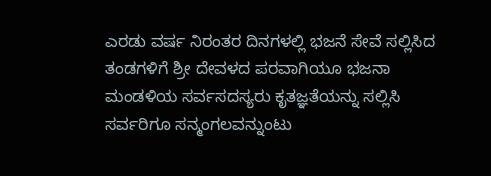ಎರಡು ವರ್ಷ ನಿರಂತರ ದಿನಗಳಲ್ಲಿ ಭಜನೆ ಸೇವೆ ಸಲ್ಲಿಸಿದ ತಂಡಗಳಿಗೆ ಶ್ರೀ ದೇವಳದ ಪರವಾಗಿಯೂ ಭಜನಾ ಮಂಡಳಿಯ ಸರ್ವಸದಸ್ಯರು ಕೃತಜ್ಞತೆಯನ್ನು ಸಲ್ಲಿಸಿ ಸರ್ವರಿಗೂ ಸನ್ಮಂಗಲವನ್ನುಂಟು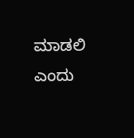ಮಾಡಲಿ ಎಂದು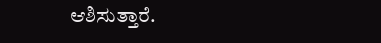ಆಶಿಸುತ್ತಾರೆ.